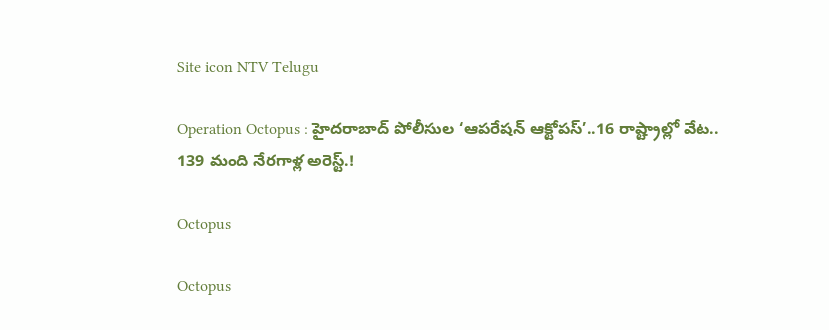Site icon NTV Telugu

Operation Octopus : హైదరాబాద్ పోలీసుల ‘ఆపరేషన్ ఆక్టోపస్’..16 రాష్ట్రాల్లో వేట.. 139 మంది నేరగాళ్ల అరెస్ట్.!

Octopus

Octopus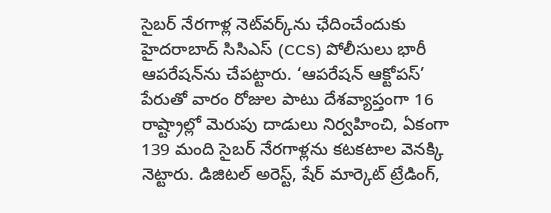సైబర్ నేరగాళ్ల నెట్‌వర్క్‌ను ఛేదించేందుకు హైదరాబాద్ సిసిఎస్ (CCS) పోలీసులు భారీ ఆపరేషన్‌ను చేపట్టారు. ‘ఆపరేషన్ ఆక్టోపస్’ పేరుతో వారం రోజుల పాటు దేశవ్యాప్తంగా 16 రాష్ట్రాల్లో మెరుపు దాడులు నిర్వహించి, ఏకంగా 139 మంది సైబర్ నేరగాళ్లను కటకటాల వెనక్కి నెట్టారు. డిజిటల్ అరెస్ట్, షేర్ మార్కెట్ ట్రేడింగ్,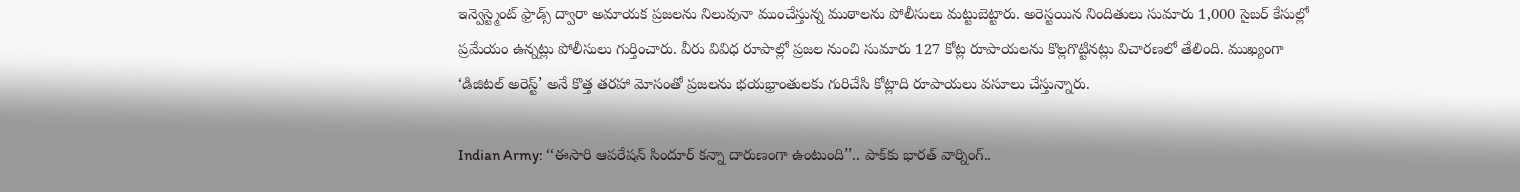ఇన్వెస్ట్మెంట్ ఫ్రాడ్స్ ద్వారా అమాయక ప్రజలను నిలువునా ముంచేస్తున్న ముఠాలను పోలీసులు మట్టుబెట్టారు. అరెస్టయిన నిందితులు సుమారు 1,000 సైబర్ కేసుల్లో ప్రమేయం ఉన్నట్లు పోలీసులు గుర్తించారు. వీరు వివిధ రూపాల్లో ప్రజల నుంచి సుమారు 127 కోట్ల రూపాయలను కొల్లగొట్టినట్లు విచారణలో తేలింది. ముఖ్యంగా ‘డిజిటల్ అరెస్ట్’ అనే కొత్త తరహా మోసంతో ప్రజలను భయభ్రాంతులకు గురిచేసి కోట్లాది రూపాయలు వసూలు చేస్తున్నారు.

Indian Army: ‘‘ఈసారి ఆపరేషన్ సిందూర్ కన్నా దారుణంగా ఉంటుంది’’.. పాక్‌కు భారత్ వార్నింగ్..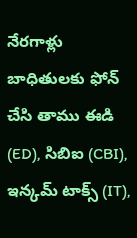నేరగాళ్లు బాధితులకు ఫోన్ చేసి తాము ఈడి (ED), సిబిఐ (CBI), ఇన్కమ్ టాక్స్ (IT),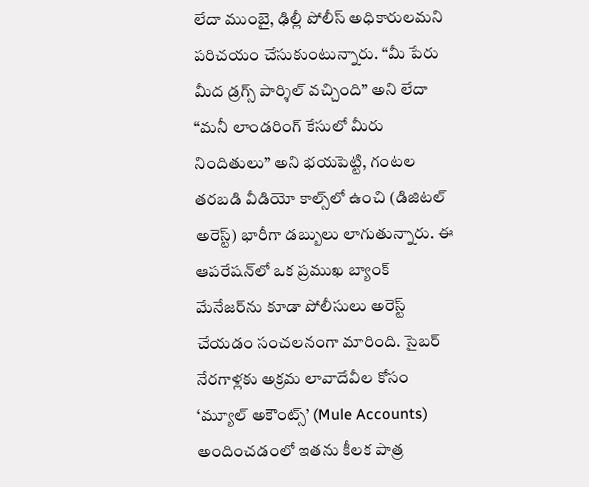లేదా ముంబై, ఢిల్లీ పోలీస్ అధికారులమని పరిచయం చేసుకుంటున్నారు. “మీ పేరు మీద డ్రగ్స్ పార్శిల్ వచ్చింది” అని లేదా “మనీ లాండరింగ్ కేసులో మీరు నిందితులు” అని భయపెట్టి, గంటల తరబడి వీడియో కాల్స్‌లో ఉంచి (డిజిటల్ అరెస్ట్) భారీగా డబ్బులు లాగుతున్నారు. ఈ ఆపరేషన్‌లో ఒక ప్రముఖ బ్యాంక్ మేనేజర్‌ను కూడా పోలీసులు అరెస్ట్ చేయడం సంచలనంగా మారింది. సైబర్ నేరగాళ్లకు అక్రమ లావాదేవీల కోసం ‘మ్యూల్ అకౌంట్స్’ (Mule Accounts) అందించడంలో ఇతను కీలక పాత్ర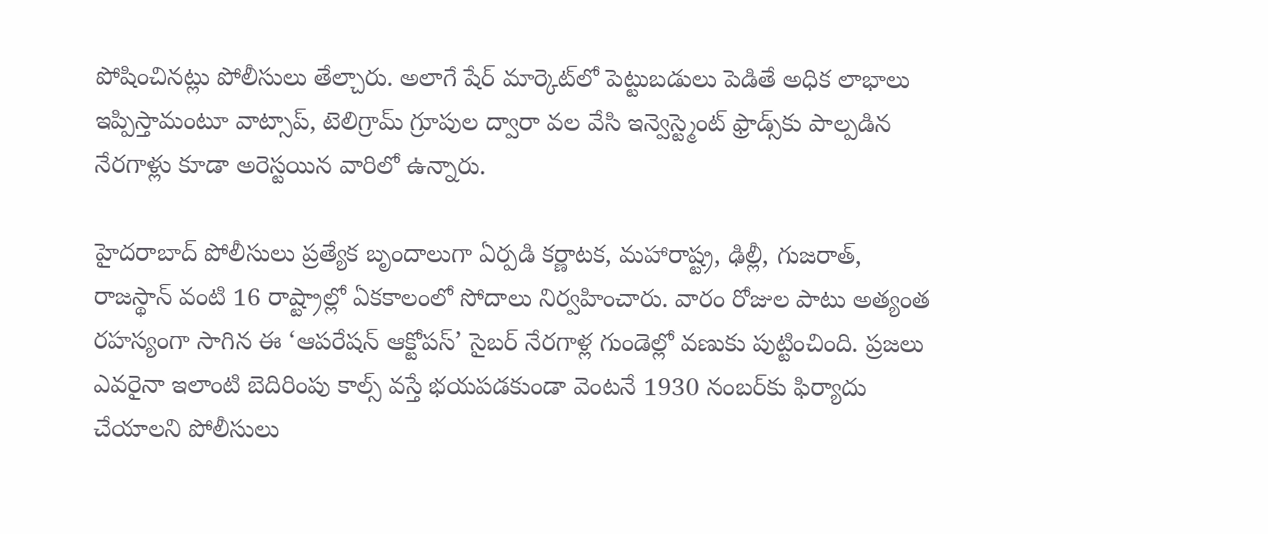పోషించినట్లు పోలీసులు తేల్చారు. అలాగే షేర్ మార్కెట్‌లో పెట్టుబడులు పెడితే అధిక లాభాలు ఇప్పిస్తామంటూ వాట్సాప్, టెలిగ్రామ్ గ్రూపుల ద్వారా వల వేసి ఇన్వెస్ట్మెంట్ ఫ్రాడ్స్‌కు పాల్పడిన నేరగాళ్లు కూడా అరెస్టయిన వారిలో ఉన్నారు.

హైదరాబాద్ పోలీసులు ప్రత్యేక బృందాలుగా ఏర్పడి కర్ణాటక, మహారాష్ట్ర, ఢిల్లీ, గుజరాత్, రాజస్థాన్ వంటి 16 రాష్ట్రాల్లో ఏకకాలంలో సోదాలు నిర్వహించారు. వారం రోజుల పాటు అత్యంత రహస్యంగా సాగిన ఈ ‘ఆపరేషన్ ఆక్టోపస్’ సైబర్ నేరగాళ్ల గుండెల్లో వణుకు పుట్టించింది. ప్రజలు ఎవరైనా ఇలాంటి బెదిరింపు కాల్స్ వస్తే భయపడకుండా వెంటనే 1930 నంబర్‌కు ఫిర్యాదు చేయాలని పోలీసులు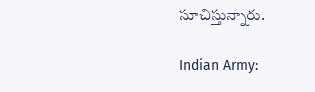సూచిస్తున్నారు.

Indian Army: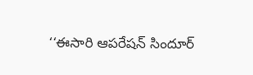‘‘ఈసారి ఆపరేషన్ సిందూర్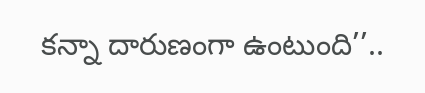కన్నా దారుణంగా ఉంటుంది’’..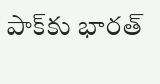పాక్‌కు భారత్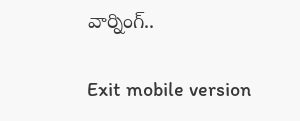వార్నింగ్..

Exit mobile version